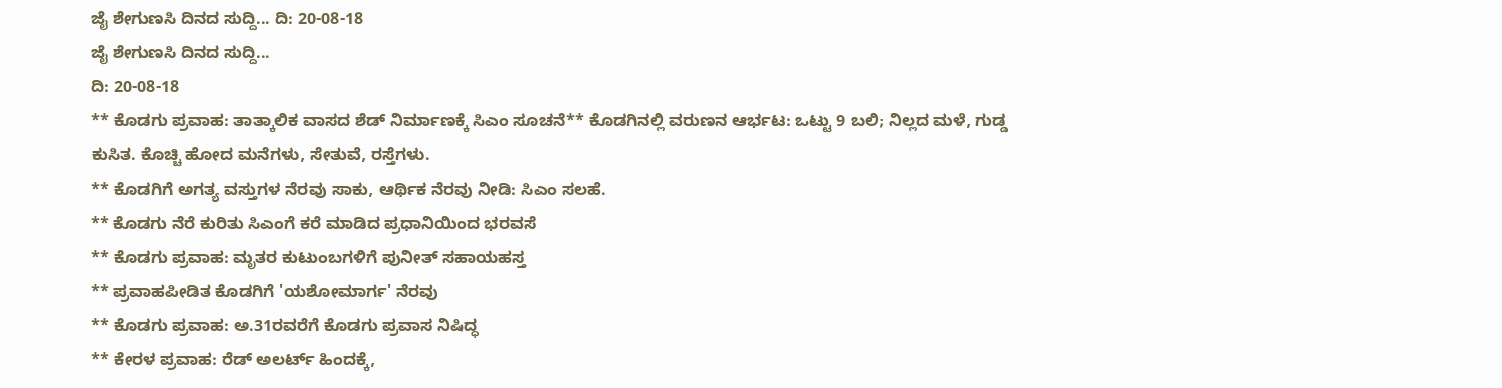ಜೈ ಶೇಗುಣಸಿ ದಿನದ ಸುದ್ದಿ... ದಿ: 20-08-18
ಜೈ ಶೇಗುಣಸಿ ದಿನದ ಸುದ್ದಿ...
ದಿ: 20-08-18
** ಕೊಡಗು ಪ್ರವಾಹ: ತಾತ್ಕಾಲಿಕ ವಾಸದ ಶೆಡ್ ನಿರ್ಮಾಣಕ್ಕೆ ಸಿಎಂ ಸೂಚನೆ** ಕೊಡಗಿನಲ್ಲಿ ವರುಣನ ಆರ್ಭಟ: ಒಟ್ಟು 9 ಬಲಿ; ನಿಲ್ಲದ ಮಳೆ, ಗುಡ್ಡ ಕುಸಿತ. ಕೊಚ್ಚಿ ಹೋದ ಮನೆಗಳು, ಸೇತುವೆ, ರಸ್ತೆಗಳು.
** ಕೊಡಗಿಗೆ ಅಗತ್ಯ ವಸ್ತುಗಳ ನೆರವು ಸಾಕು, ಆರ್ಥಿಕ ನೆರವು ನೀಡಿ: ಸಿಎಂ ಸಲಹೆ.
** ಕೊಡಗು ನೆರೆ ಕುರಿತು ಸಿಎಂಗೆ ಕರೆ ಮಾಡಿದ ಪ್ರಧಾನಿಯಿಂದ ಭರವಸೆ
** ಕೊಡಗು ಪ್ರವಾಹ: ಮೃತರ ಕುಟುಂಬಗಳಿಗೆ ಪುನೀತ್ ಸಹಾಯಹಸ್ತ
** ಪ್ರವಾಹಪೀಡಿತ ಕೊಡಗಿಗೆ 'ಯಶೋಮಾರ್ಗ' ನೆರವು
** ಕೊಡಗು ಪ್ರವಾಹ: ಅ.31ರವರೆಗೆ ಕೊಡಗು ಪ್ರವಾಸ ನಿಷಿದ್ಧ
** ಕೇರಳ ಪ್ರವಾಹ: ರೆಡ್ ಅಲರ್ಟ್ ಹಿಂದಕ್ಕೆ,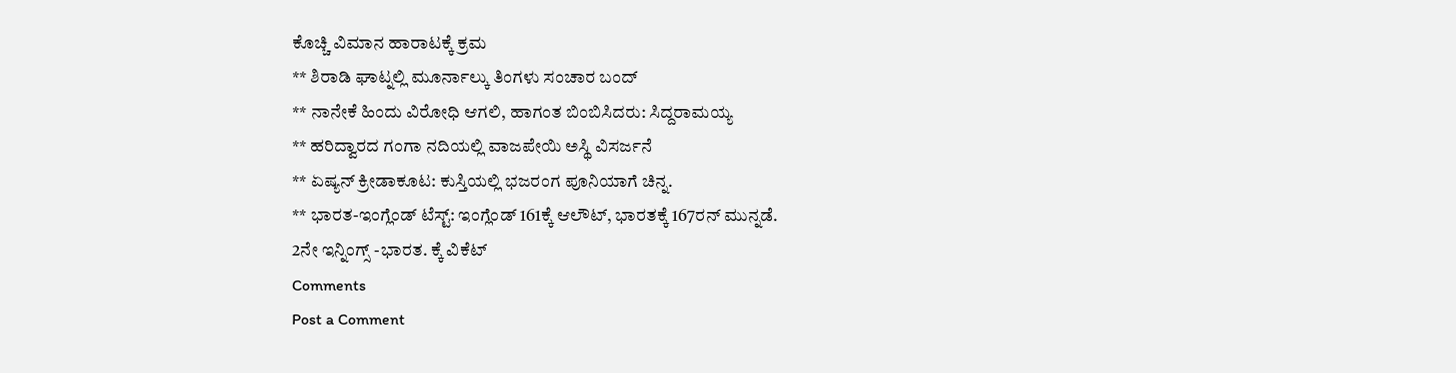ಕೊಚ್ಚಿ ವಿಮಾನ ಹಾರಾಟಕ್ಕೆ ಕ್ರಮ
** ಶಿರಾಡಿ ಘಾಟ್ನಲ್ಲಿ ಮೂರ್ನಾಲ್ಕು ತಿಂಗಳು ಸಂಚಾರ ಬಂದ್
** ನಾನೇಕೆ ಹಿಂದು ವಿರೋಧಿ ಆಗಲಿ, ಹಾಗಂತ ಬಿಂಬಿಸಿದರು: ಸಿದ್ದರಾಮಯ್ಯ
** ಹರಿದ್ವಾರದ ಗಂಗಾ ನದಿಯಲ್ಲಿ ವಾಜಪೇಯಿ ಅಸ್ಥಿ ವಿಸರ್ಜನೆ
** ಏಷ್ಯನ್ ಕ್ರೀಡಾಕೂಟ: ಕುಸ್ತಿಯಲ್ಲಿ ಭಜರಂಗ ಪೂನಿಯಾಗೆ ಚಿನ್ನ.
** ಭಾರತ-ಇಂಗ್ಲೆಂಡ್ ಟೆಸ್ಟ್: ಇಂಗ್ಲೆಂಡ್ 161ಕ್ಕೆ ಆಲೌಟ್, ಭಾರತಕ್ಕೆ 167ರನ್ ಮುನ್ನಡೆ.
2ನೇ ಇನ್ನಿಂಗ್ಸ್ -ಭಾರತ. ಕ್ಕೆ ವಿಕೆಟ್
Comments
Post a Comment